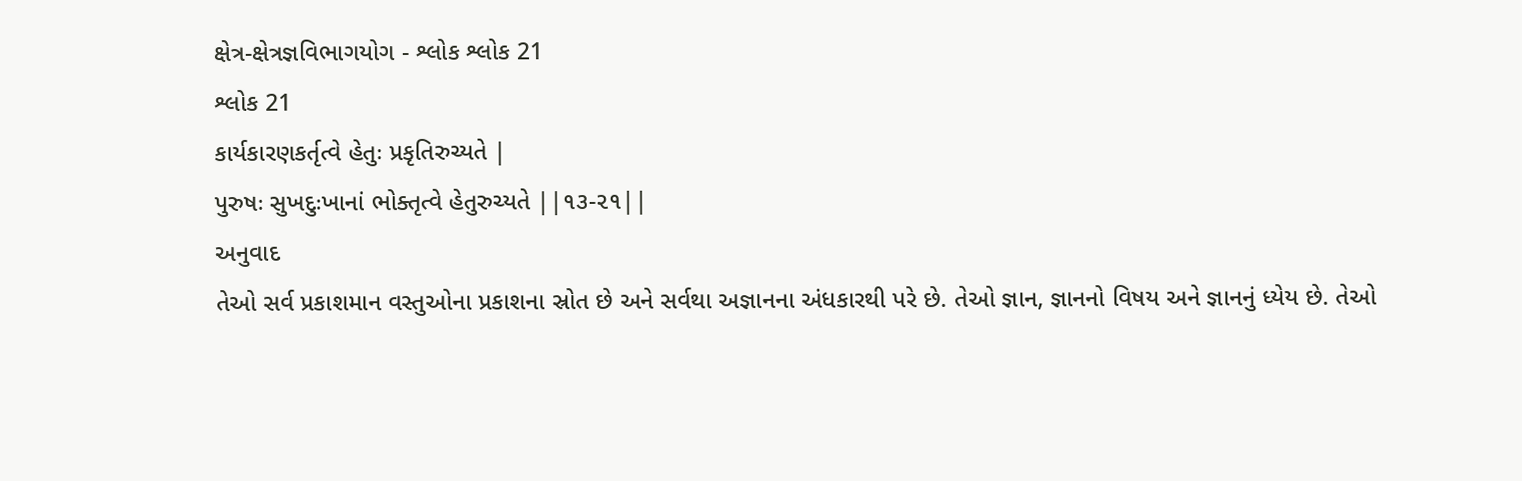ક્ષેત્ર-ક્ષેત્રજ્ઞવિભાગયોગ - શ્લોક શ્લોક 21
શ્લોક 21
કાર્યકારણકર્તૃત્વે હેતુઃ પ્રકૃતિરુચ્યતે |
પુરુષઃ સુખદુઃખાનાં ભોક્તૃત્વે હેતુરુચ્યતે ||૧૩-૨૧||
અનુવાદ
તેઓ સર્વ પ્રકાશમાન વસ્તુઓના પ્રકાશના સ્રોત છે અને સર્વથા અજ્ઞાનના અંધકારથી પરે છે. તેઓ જ્ઞાન, જ્ઞાનનો વિષય અને જ્ઞાનનું ધ્યેય છે. તેઓ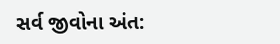સર્વ જીવોના અંત: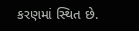કરણમાં સ્થિત છે.